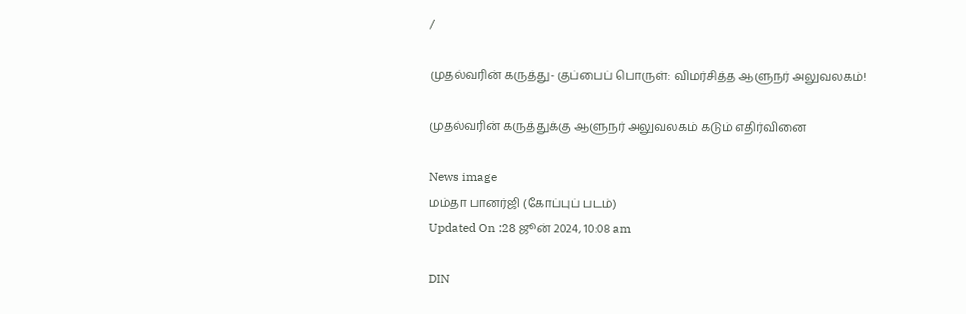/

முதல்வரின் கருத்து- குப்பைப் பொருள்: விமர்சித்த ஆளுநர் அலுவலகம்!

முதல்வரின் கருத்துக்கு ஆளுநர் அலுவலகம் கடும் எதிர்வினை

News image
மம்தா பானர்ஜி (கோப்புப் படம்)
Updated On :28 ஜூன் 2024, 10:08 am

DIN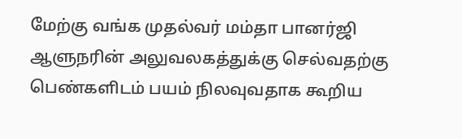மேற்கு வங்க முதல்வர் மம்தா பானர்ஜி ஆளுநரின் அலுவலகத்துக்கு செல்வதற்கு பெண்களிடம் பயம் நிலவுவதாக கூறிய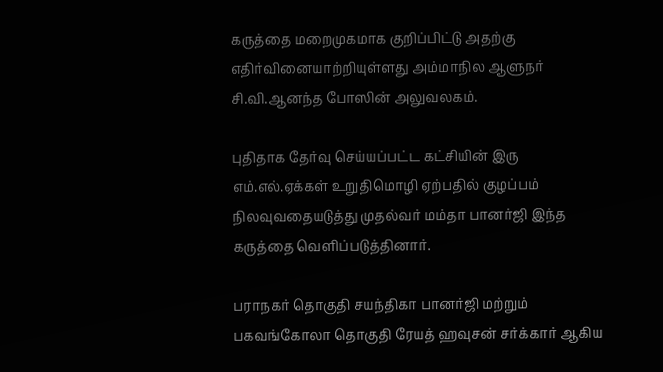கருத்தை மறைமுகமாக குறிப்பிட்டு அதற்கு எதிர்வினையாற்றியுள்ளது அம்மாநில ஆளுநர் சி.வி.ஆனந்த போஸின் அலுவலகம்.

புதிதாக தேர்வு செய்யப்பட்ட கட்சியின் இரு எம்.எல்.ஏக்கள் உறுதிமொழி ஏற்பதில் குழப்பம் நிலவுவதையடுத்து முதல்வர் மம்தா பானர்ஜி இந்த கருத்தை வெளிப்படுத்தினார்.

பராநகர் தொகுதி சயந்திகா பானர்ஜி மற்றும் பகவங்கோலா தொகுதி ரேயத் ஹவுசன் சர்க்கார் ஆகிய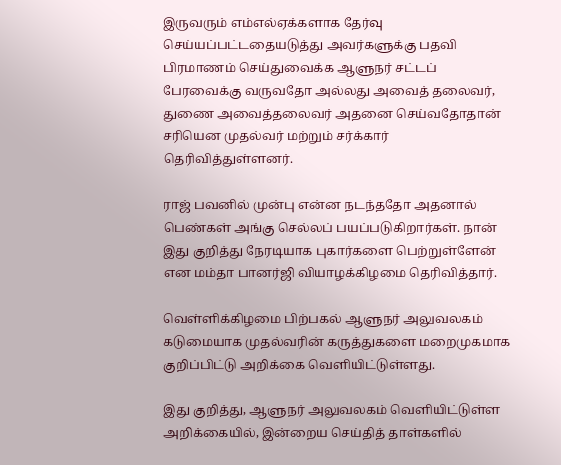இருவரும் எம்எல்ஏக்களாக தேர்வு செய்யப்பட்டதையடுத்து அவர்களுக்கு பதவி பிரமாணம் செய்துவைக்க ஆளுநர் சட்டப் பேரவைக்கு வருவதோ அல்லது அவைத் தலைவர், துணை அவைத்தலைவர் அதனை செய்வதோதான் சரியென முதல்வர் மற்றும் சர்க்கார் தெரிவித்துள்ளனர்.

ராஜ் பவனில் முன்பு என்ன நடந்ததோ அதனால் பெண்கள் அங்கு செல்லப் பயப்படுகிறார்கள். நான் இது குறித்து நேரடியாக புகார்களை பெற்றுள்ளேன் என மம்தா பானர்ஜி வியாழக்கிழமை தெரிவித்தார்.

வெள்ளிக்கிழமை பிற்பகல் ஆளுநர் அலுவலகம் கடுமையாக முதல்வரின் கருத்துகளை மறைமுகமாக குறிப்பிட்டு அறிக்கை வெளியிட்டுள்ளது.

இது குறித்து, ஆளுநர் அலுவலகம் வெளியிட்டுள்ள அறிக்கையில், இன்றைய செய்தித் தாள்களில்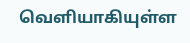வெளியாகியுள்ள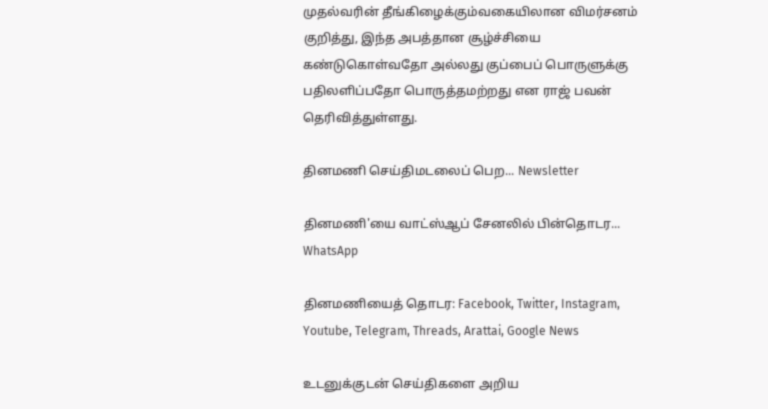முதல்வரின் தீங்கிழைக்கும்வகையிலான விமர்சனம் குறித்து, இந்த அபத்தான சூழ்ச்சியை கண்டுகொள்வதோ அல்லது குப்பைப் பொருளுக்கு பதிலளிப்பதோ பொருத்தமற்றது என ராஜ் பவன் தெரிவித்துள்ளது.

தினமணி செய்திமடலைப் பெற... Newsletter

தினமணி'யை வாட்ஸ்ஆப் சேனலில் பின்தொடர... WhatsApp

தினமணியைத் தொடர: Facebook, Twitter, Instagram, Youtube, Telegram, Threads, Arattai, Google News

உடனுக்குடன் செய்திகளை அறிய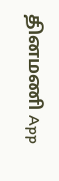தினமணி App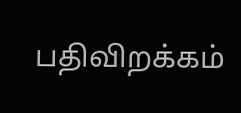பதிவிறக்கம்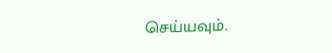செய்யவும்.